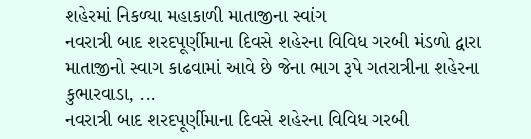શહેરમાં નિકળ્યા મહાકાળી માતાજીના સ્વાંગ
નવરાત્રી બાદ શરદપૂર્ણીમાના દિવસે શહેરના વિવિધ ગરબી મંડળો દ્વારા માતાજીનો સ્વાગ કાઢવામાં આવે છે જેના ભાગ રૂપે ગતરાત્રીના શહેરના કુભારવાડા, ...
નવરાત્રી બાદ શરદપૂર્ણીમાના દિવસે શહેરના વિવિધ ગરબી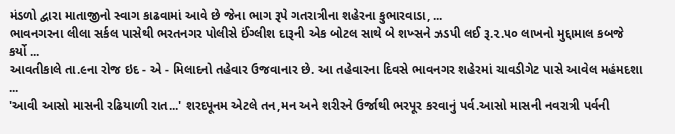મંડળો દ્વારા માતાજીનો સ્વાગ કાઢવામાં આવે છે જેના ભાગ રૂપે ગતરાત્રીના શહેરના કુભારવાડા, ...
ભાવનગરના લીલા સર્કલ પાસેથી ભરતનગર પોલીસે ઈંગ્લીશ દારૂની એક બોટલ સાથે બે શખ્સને ઝડપી લઈ રૂ.૨.૫૦ લાખનો મુદ્દામાલ કબજે કર્યો ...
આવતીકાલે તા.૯ના રોજ ઇદ - એ - મિલાદનો તહેવાર ઉજવાનાર છે. આ તહેવારના દિવસે ભાવનગર શહેરમાં ચાવડીગેટ પાસે આવેલ મહંમદશા ...
'આવી આસો માસની રઢિયાળી રાત...' શરદપૂનમ એટલે તન,મન અને શરીરને ઉર્જાથી ભરપૂર કરવાનું પર્વ.આસો માસની નવરાત્રી પર્વની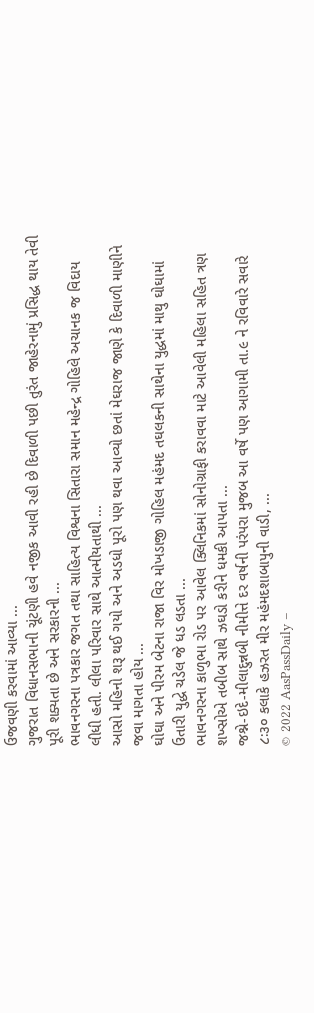ઉજવણી કરવામાં આવ્યા ...
ગુજરાત વિધાનસભાની ચૂંટણી હવે નજીક આવી રહી છે દિવાળી પછી તુરંત જાહેરનામું પ્રસિદ્ધ થાય તેવી પૂરી શક્યતા છે અને સરકારની ...
ભાવનગરના પત્રકાર જગત તથા સાહિત્ય વિશ્વના સિતારા સમાન મહેન્દ્ર ગોહિલે અચાનક જ વિદાય લીધી હતી. લીલા પરિવાર સાથે આત્મીયતાથી ...
આસો મહિનો શરૂ થઈ ગયો અને અડધો પૂરો પણ થવા આવ્યો છતાં મેઘરાજ જાણે કે દિવાળી માણીને જવા માગતા હોય ...
ઘોઘા અને પીરમ બેટના રાજા વિર મોખડાજી ગોહિલ મહંમદ તઘલકની સાથેના યુદ્ધમાં માથુ ઘોઘામાં ઉતારી યુદ્ધે ચડેલ જે ધડ લડતા ...
ભાવનગરના કાળુભા રોડ પર આવેલ ક્લિનિકમાં સોનોગ્રાફી કરાવવા માટે આવેલી મહિલા સહિત ત્રણ શખ્સોએ તબીબ સાથે ઝઘડો કરીને ધમકી આપતા ...
જશ્ને-ઇદે-મીલાદુન્નબી નીમીત્તે દર વર્ષની પરંપરા મુજબ આ વર્ષે પણ આગામી તા.૯ ને રવિવારે સવારે ૮ઃ૩૦ કલાકે હઝરત મીર મહંમદશાબાપુની વાડી, ...
© 2022 AasPassDaily –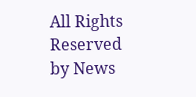All Rights Reserved by News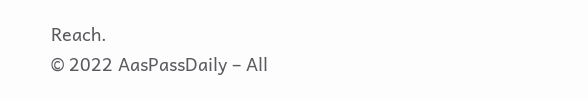Reach.
© 2022 AasPassDaily – All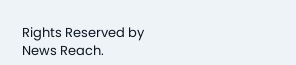Rights Reserved by News Reach.